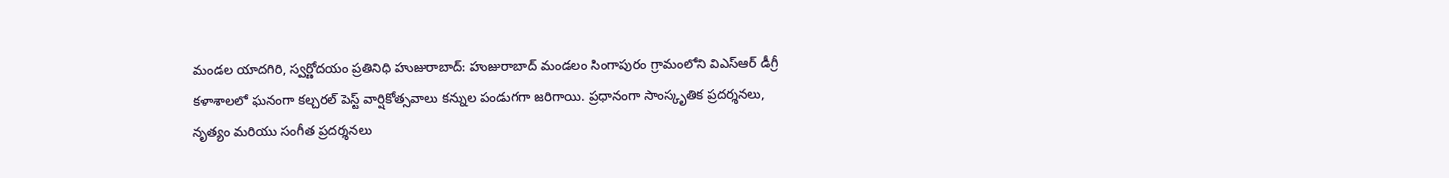మండల యాదగిరి, స్వర్ణోదయం ప్రతినిధి హుజురాబాద్: హుజురాబాద్ మండలం సింగాపురం గ్రామంలోని విఎస్ఆర్ డీగ్రీ కళాశాలలో ఘనంగా కల్చరల్ పెస్ట్ వార్షికోత్సవాలు కన్నుల పండుగగా జరిగాయి. ప్రధానంగా సాంస్కృతిక ప్రదర్శనలు, నృత్యం మరియు సంగీత ప్రదర్శనలు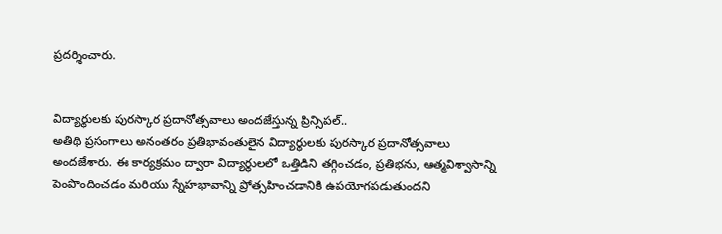ప్రదర్శించారు.


విద్యార్థులకు పురస్కార ప్రదానోత్సవాలు అందజేస్తున్న ప్రిన్సిపల్..
అతిథి ప్రసంగాలు అనంతరం ప్రతిభావంతులైన విద్యార్థులకు పురస్కార ప్రదానోత్సవాలు అందజేశారు. ఈ కార్యక్రమం ద్వారా విద్యార్థులలో ఒత్తిడిని తగ్గించడం, ప్రతిభను, ఆత్మవిశ్వాసాన్ని పెంపొందించడం మరియు స్నేహభావాన్ని ప్రోత్సహించడానికి ఉపయోగపడుతుందని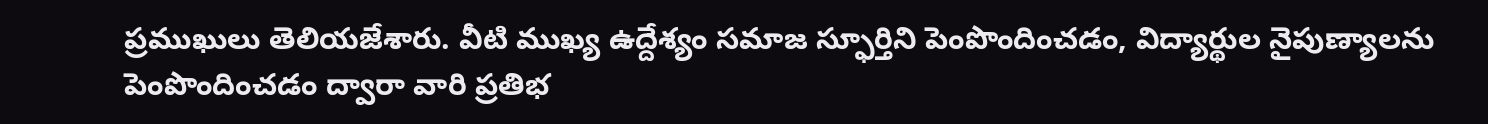ప్రముఖులు తెలియజేశారు. వీటి ముఖ్య ఉద్దేశ్యం సమాజ స్ఫూర్తిని పెంపొందించడం, విద్యార్థుల నైపుణ్యాలను పెంపొందించడం ద్వారా వారి ప్రతిభ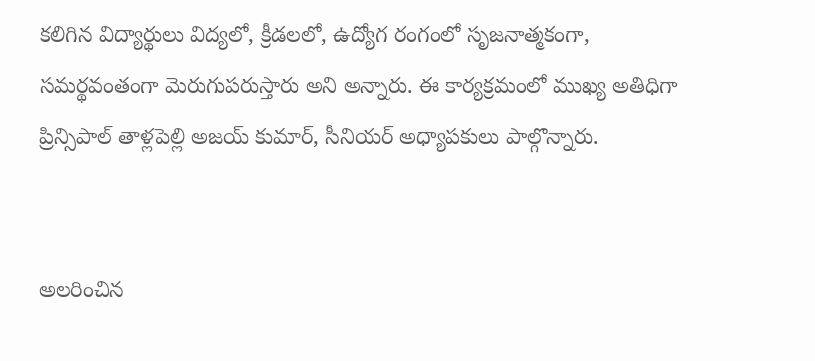కలిగిన విద్యార్థులు విద్యలో, క్రీడలలో, ఉద్యోగ రంగంలో సృజనాత్మకంగా, సమర్థవంతంగా మెరుగుపరుస్తారు అని అన్నారు. ఈ కార్యక్రమంలో ముఖ్య అతిధిగా ప్రిన్సిపాల్ తాళ్లపెల్లి అజయ్ కుమార్, సీనియర్ అధ్యాపకులు పాల్గొన్నారు.


అలరించిన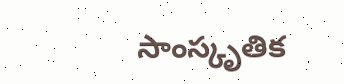సాంస్కృతిక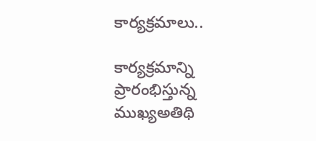కార్యక్రమాలు..

కార్యక్రమాన్ని ప్రారంభిస్తున్న ముఖ్యఅతిథి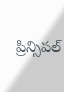ప్రిన్సిపల్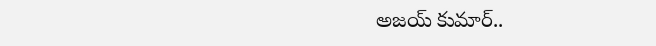అజయ్ కుమార్..